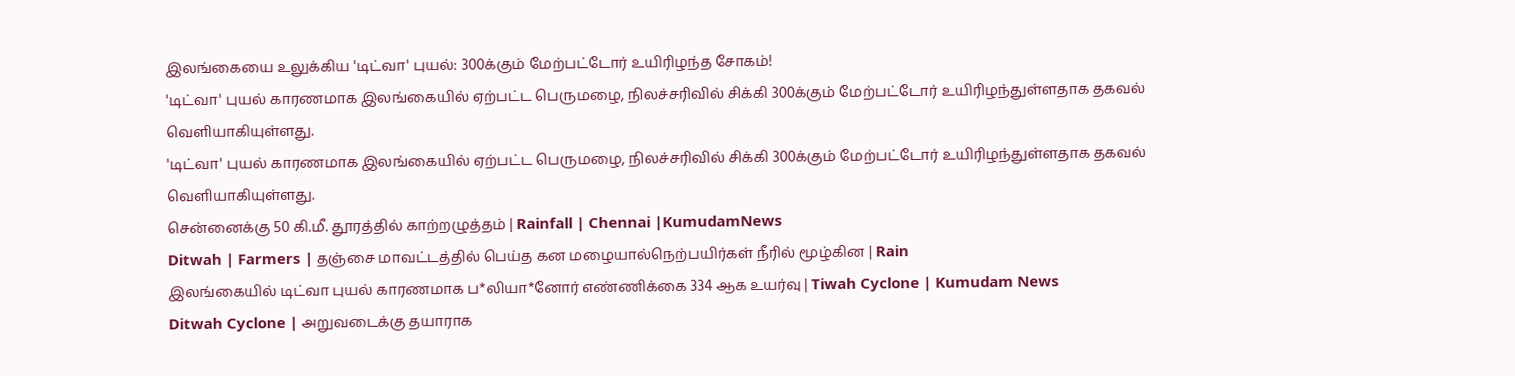இலங்கையை உலுக்கிய 'டிட்வா' புயல்: 300க்கும் மேற்பட்டோர் உயிரிழந்த சோகம்!
'டிட்வா' புயல் காரணமாக இலங்கையில் ஏற்பட்ட பெருமழை, நிலச்சரிவில் சிக்கி 300க்கும் மேற்பட்டோர் உயிரிழந்துள்ளதாக தகவல் வெளியாகியுள்ளது.
'டிட்வா' புயல் காரணமாக இலங்கையில் ஏற்பட்ட பெருமழை, நிலச்சரிவில் சிக்கி 300க்கும் மேற்பட்டோர் உயிரிழந்துள்ளதாக தகவல் வெளியாகியுள்ளது.
சென்னைக்கு 50 கி.மீ. தூரத்தில் காற்றழுத்தம் | Rainfall | Chennai |KumudamNews
Ditwah | Farmers | தஞ்சை மாவட்டத்தில் பெய்த கன மழையால்நெற்பயிர்கள் நீரில் மூழ்கின | Rain
இலங்கையில் டிட்வா புயல் காரணமாக ப*லியா*னோர் எண்ணிக்கை 334 ஆக உயர்வு | Tiwah Cyclone | Kumudam News
Ditwah Cyclone | அறுவடைக்கு தயாராக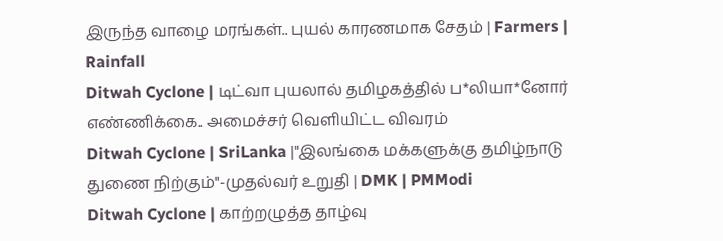இருந்த வாழை மரங்கள்.. புயல் காரணமாக சேதம் | Farmers | Rainfall
Ditwah Cyclone | டிட்வா புயலால் தமிழகத்தில் ப*லியா*னோர் எண்ணிக்கை.. அமைச்சர் வெளியிட்ட விவரம்
Ditwah Cyclone | SriLanka |"இலங்கை மக்களுக்கு தமிழ்நாடு துணை நிற்கும்"-முதல்வர் உறுதி | DMK | PMModi
Ditwah Cyclone | காற்றழுத்த தாழ்வு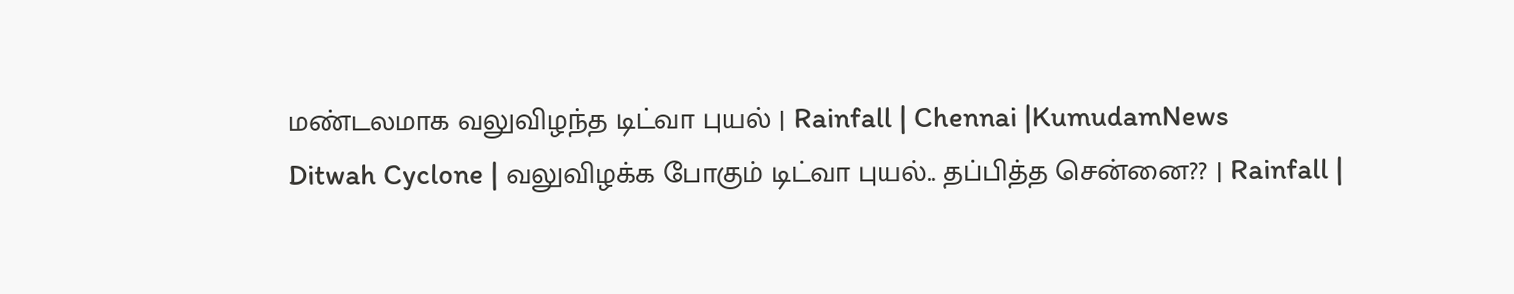மண்டலமாக வலுவிழந்த டிட்வா புயல் | Rainfall | Chennai |KumudamNews
Ditwah Cyclone | வலுவிழக்க போகும் டிட்வா புயல்.. தப்பித்த சென்னை?? | Rainfall |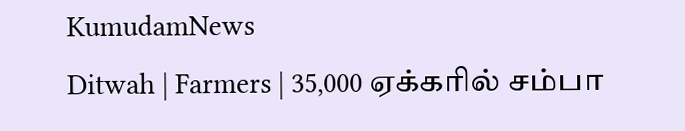KumudamNews
Ditwah | Farmers | 35,000 ஏக்கரில் சம்பா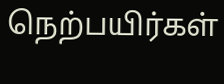நெற்பயிர்கள்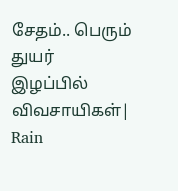சேதம்.. பெரும் துயர் இழப்பில் விவசாயிகள்| Rain